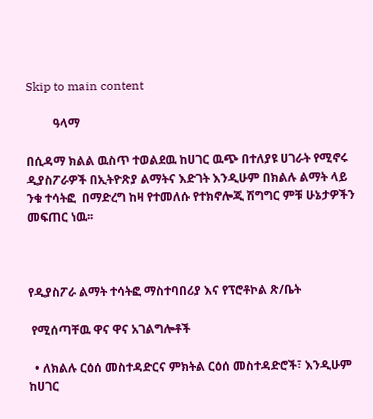Skip to main content

         ዓላማ

በሲዳማ ክልል ዉስጥ ተወልደዉ ከሀገር ዉጭ በተለያዩ ሀገራት የሚኖሩ ዲያስፖራዎች በኢትዮጽያ ልማትና እድገት እንዲሁም በክልሉ ልማት ላይ ንቁ ተሳትፎ  በማድረግ ከዛ የተመለሱ የተክኖሎጂ ሽግግር ምቹ ሁኔታዎችን መፍጠር ነዉ፡፡



የዲያስፖራ ልማት ተሳትፎ ማስተባበሪያ እና የፕሮቶኮል ጽ/ቤት

 የሚሰጣቸዉ ዋና ዋና አገልግሎቶች

  • ለክልሉ ርዕሰ መስተዳድርና ምክትል ርዕሰ መስተዳድሮች፣ እንዲሁም ከሀገር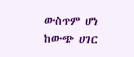ውስጥም ሆነ ከውጭ ሀገር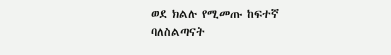ወደ ክልሉ የሚመጡ ከፍተኛ ባለስልጣናት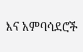እና አምባሳደሮች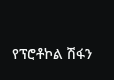የፕሮቶኮል ሽፋን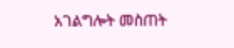አገልግሎት መስጠት